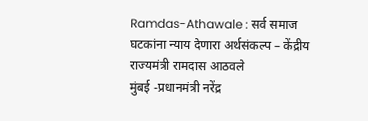Ramdas-Athawale : सर्व समाज घटकांना न्याय देणारा अर्थसंकल्प – केंद्रीय राज्यमंत्री रामदास आठवले
मुंबई -प्रधानमंत्री नरेंद्र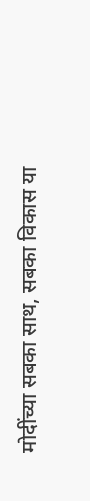मोदींच्या सबका साथ, सबका विकास या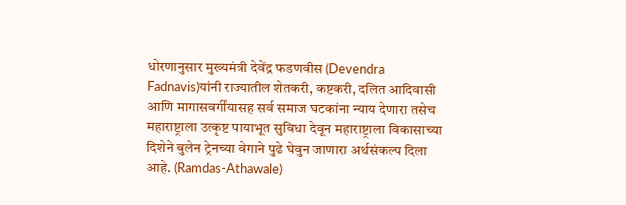धोरणानुसार मुख्यमंत्री देवेंद्र फडणवीस (Devendra Fadnavis)यांनी राज्यातील शेतकरी, कष्टकरी, दलित आदिवासी आणि मागासवर्गींयासह सर्व समाज घटकांना न्याय देणारा तसेच महाराष्ट्राला उत्कृष्ट पायाभूत सुविधा देवून महाराष्ट्राला विकासाच्या दिशेने बुलेन ट्रेनच्या वेगाने पुढे घेवुन जाणारा अर्थसंकल्प दिला आहे. (Ramdas-Athawale)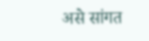असे सांगत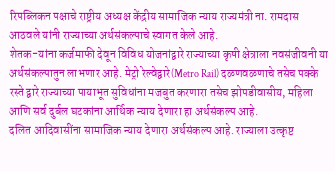रिपब्लिकन पक्षाचे राष्ट्रीय अध्यक्ष केंद्रीय सामाजिक न्याय राज्यमंत्री ना. रामदास आठवले यांनी राज्याच्या अर्थसंकल्पाचे स्वागत केले आहे.
शेतक-यांना कर्जमाफी देवून विविध योजनांद्वारे राज्याच्या कृषी क्षेत्राला नवसंजीवनी या अर्थसंकल्पातुन लाभणार आहे. मेट्रो रेल्वेद्वारे(Metro Rail) दळणवळणाचे तसेच पक्के रस्ते द्वारे राज्याच्या पायाभूत सुविधांना मजबुत करणारा तसेच झोपडीवासीय, महिला आणि सर्व दुर्बल घटकांना आर्थिक न्याय देणारा हा अर्थसंकल्प आहे.
दलित आदिवासींना सामाजिक न्याय देणारा अर्थसंकल्प आहे. राज्याला उत्कृष्ट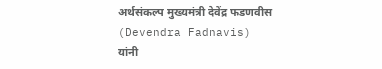अर्थसंकल्प मुख्यमंत्री देवेंद्र फडणवीस (Devendra Fadnavis) यांनी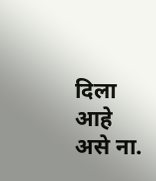दिला आहे असे ना.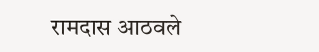रामदास आठवले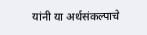यांनी या अर्थसंकल्पाचे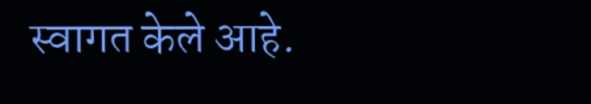स्वागत केले आहे.